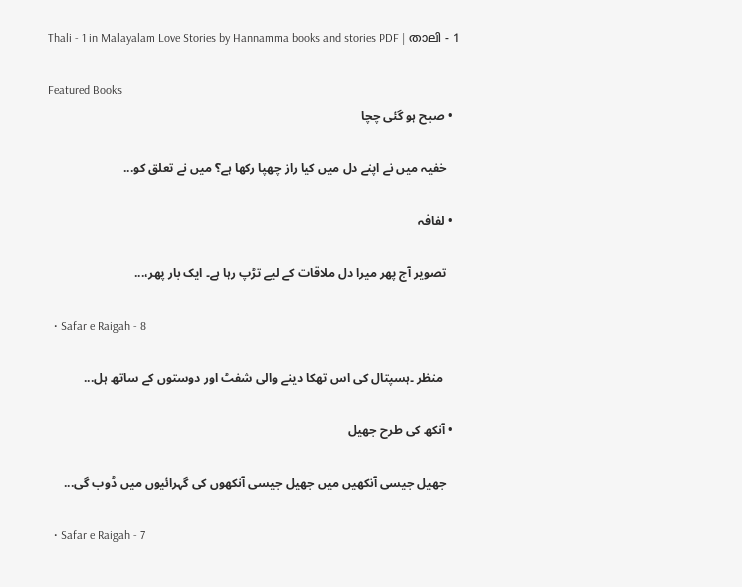Thali - 1 in Malayalam Love Stories by Hannamma books and stories PDF | താലി - 1

Featured Books
  • صبح ہو گئی چچا

    خفیہ میں نے اپنے دل میں کیا راز چھپا رکھا ہے؟ میں نے تعلق کو...

  • لفافہ

    تصویر آج پھر میرا دل ملاقات کے لیے تڑپ رہا ہے۔ ایک بار پھر،...

  • Safar e Raigah - 8

     منظر ۔ہسپتال کی اس تھکا دینے والی شفٹ اور دوستوں کے ساتھ ہل...

  • آنکھ کی طرح جھیل

    جھیل جیسی آنکھیں میں جھیل جیسی آنکھوں کی گہرائیوں میں ڈوب گی...

  • Safar e Raigah - 7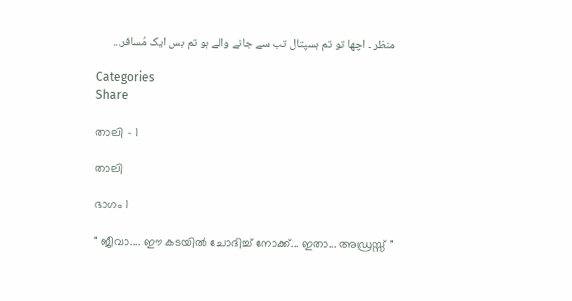منظر ۔ اچھا تو تم ہسپتال تب سے جانے والے ہو تم بس ایک مُسافر...

Categories
Share

താലി - 1

താലി

ഭാഗം 1

" ജീവാ.... ഈ കടയിൽ ചോദിച്ച് നോക്ക്... ഇതാ... അഡ്രസ്സ് "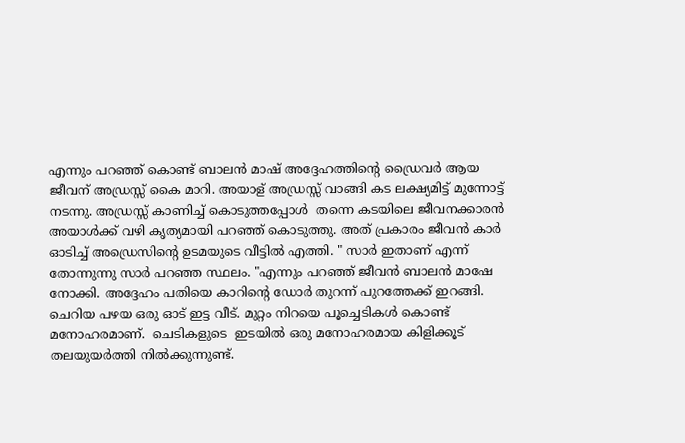എന്നും പറഞ്ഞ് കൊണ്ട് ബാലൻ മാഷ് അദ്ദേഹത്തിൻ്റെ ഡ്രൈവർ ആയ ജീവന് അഡ്രസ്സ് കൈ മാറി. അയാള് അഡ്രസ്സ് വാങ്ങി കട ലക്ഷ്യമിട്ട് മുന്നോട്ട് നടന്നു. അഡ്രസ്സ് കാണിച്ച് കൊടുത്തപ്പോൾ  തന്നെ കടയിലെ ജീവനക്കാരൻ അയാൾക്ക് വഴി കൃത്യമായി പറഞ്ഞ് കൊടുത്തു. അത് പ്രകാരം ജീവൻ കാർ ഓടിച്ച് അഡ്രെസിൻ്റെ ഉടമയുടെ വീട്ടിൽ എത്തി. " സാർ ഇതാണ് എന്ന് തോന്നുന്നു സാർ പറഞ്ഞ സ്ഥലം. "എന്നും പറഞ്ഞ് ജീവൻ ബാലൻ മാഷേ നോക്കി. അദ്ദേഹം പതിയെ കാറിൻ്റെ ഡോർ തുറന്ന് പുറത്തേക്ക് ഇറങ്ങി. ചെറിയ പഴയ ഒരു ഓട് ഇട്ട വീട്. മുറ്റം നിറയെ പൂച്ചെടികൾ കൊണ്ട് മനോഹരമാണ്.  ചെടികളുടെ  ഇടയിൽ ഒരു മനോഹരമായ കിളിക്കൂട് തലയുയർത്തി നിൽക്കുന്നുണ്ട്.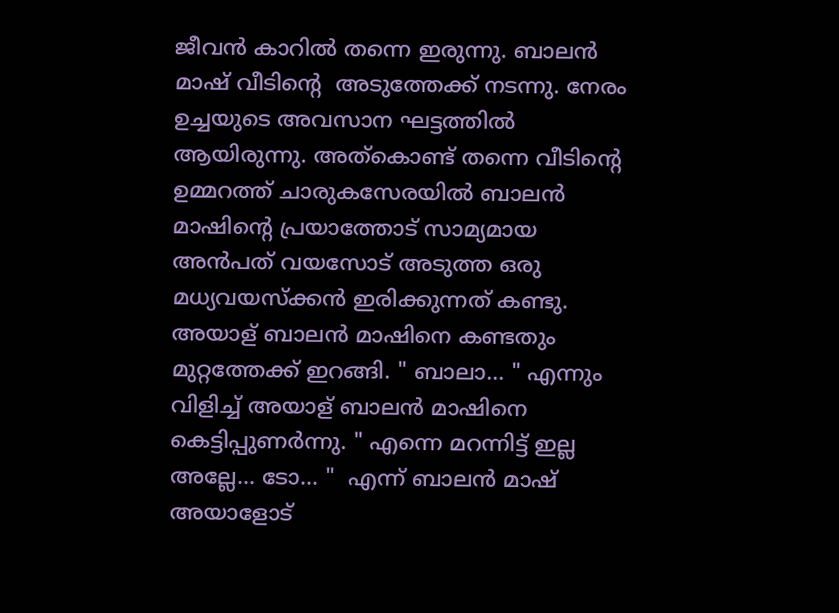ജീവൻ കാറിൽ തന്നെ ഇരുന്നു. ബാലൻ മാഷ് വീടിൻ്റെ  അടുത്തേക്ക് നടന്നു. നേരം ഉച്ചയുടെ അവസാന ഘട്ടത്തിൽ ആയിരുന്നു. അത്കൊണ്ട് തന്നെ വീടിൻ്റെ ഉമ്മറത്ത് ചാരുകസേരയിൽ ബാലൻ മാഷിൻ്റെ പ്രയാത്തോട് സാമ്യമായ അൻപത് വയസോട് അടുത്ത ഒരു മധ്യവയസ്ക്കൻ ഇരിക്കുന്നത് കണ്ടു. അയാള് ബാലൻ മാഷിനെ കണ്ടതും മുറ്റത്തേക്ക് ഇറങ്ങി. " ബാലാ... " എന്നും വിളിച്ച് അയാള് ബാലൻ മാഷിനെ കെട്ടിപ്പുണർന്നു. " എന്നെ മറന്നിട്ട് ഇല്ല അല്ലേ... ടോ... "  എന്ന് ബാലൻ മാഷ് അയാളോട്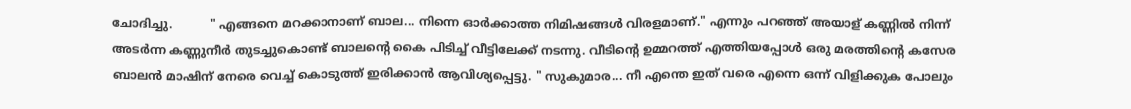ചോദിച്ചു.          " എങ്ങനെ മറക്കാനാണ് ബാല... നിന്നെ ഓർക്കാത്ത നിമിഷങ്ങൾ വിരളമാണ്." എന്നും പറഞ്ഞ് അയാള് കണ്ണിൽ നിന്ന് അടർന്ന കണ്ണുനീർ തുടച്ചുകൊണ്ട് ബാലൻ്റെ കൈ പിടിച്ച് വീട്ടിലേക്ക് നടന്നു. വീടിൻ്റെ ഉമ്മറത്ത് എത്തിയപ്പോൾ ഒരു മരത്തിൻ്റെ കസേര ബാലൻ മാഷിന് നേരെ വെച്ച് കൊടുത്ത് ഇരിക്കാൻ ആവിശ്യപ്പെട്ടു. " സുകുമാര... നീ എന്തെ ഇത് വരെ എന്നെ ഒന്ന് വിളിക്കുക പോലും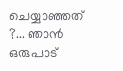ചെയ്യാഞ്ഞത് ?... ഞാൻ ഒരുപാട്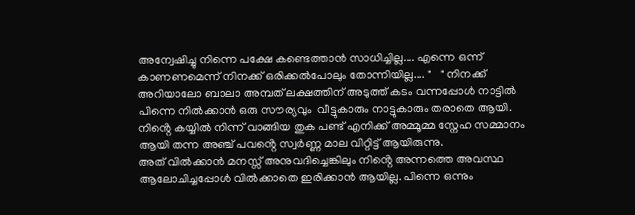അന്വേഷിച്ചു നിന്നെ പക്ഷേ കണ്ടെത്താൻ സാധിച്ചില്ല.... എന്നെ ഒന്ന് കാണണമെന്ന് നിനക്ക് ഒരിക്കൽപോലും തോന്നിയില്ല.... "   " നിനക്ക് അറിയാലോ ബാലാ അമ്പത് ലക്ഷത്തിന് അടുത്ത് കടം വന്നപ്പോൾ നാട്ടിൽ പിന്നെ നിൽക്കാൻ ഒരു സൗര്യവും  വീട്ടുകാരും നാട്ടുകാരും തരാതെ ആയി. നിൻ്റെ കയ്യിൽ നിന്ന് വാങ്ങിയ തുക പണ്ട് എനിക്ക് അമ്മൂമ്മ സ്നേഹ സമ്മാനം ആയി തന്ന അഞ്ച് പവൻ്റെ സ്വർണ്ണ മാല വിറ്റിട്ട് ആയിരുന്നു.
അത് വിൽക്കാൻ മനസ്സ് അനുവദിച്ചെങ്കിലും നിൻ്റെ അന്നത്തെ അവസ്ഥ ആലോചിച്ചപ്പോൾ വിൽക്കാതെ ഇരിക്കാൻ ആയില്ല. പിന്നെ ഒന്നും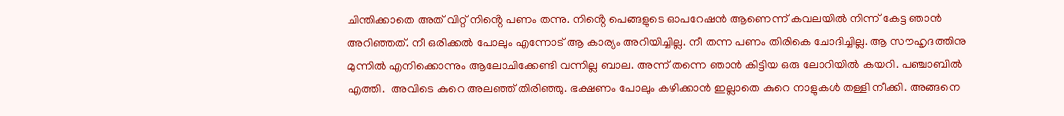ചിന്തിക്കാതെ അത് വിറ്റ് നിൻ്റെ പണം തന്നു. നിൻ്റെ പെങ്ങളുടെ ഓപറേഷൻ ആണെന്ന് കവലയിൽ നിന്ന് കേട്ട ഞാൻ അറിഞ്ഞത്. നീ ഒരിക്കൽ പോലും എന്നോട് ആ കാര്യം അറിയിച്ചില്ല. നീ തന്ന പണം തിരികെ ചോദിച്ചില്ല. ആ സൗഹൃദത്തിനു മുന്നിൽ എനിക്കൊന്നും ആലോചിക്കേണ്ടി വന്നില്ല ബാല. അന്ന് തന്നെ ഞാൻ കിട്ടിയ ഒരു ലോറിയിൽ കയറി. പഞ്ചാബിൽ എത്തി.  അവിടെ കുറെ അലഞ്ഞ് തിരിഞ്ഞു. ഭക്ഷണം പോലും കഴിക്കാൻ ഇല്ലാതെ കുറെ നാളുകൾ തള്ളി നീക്കി. അങ്ങനെ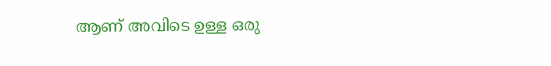ആണ് അവിടെ ഉള്ള ഒരു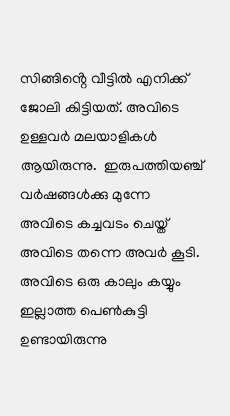സിങ്ങിൻ്റെ വീട്ടിൽ എനിക്ക് ജോലി കിട്ടിയത്. അവിടെ ഉള്ളവർ മലയാളികൾ ആയിരുന്നു.  ഇരുപത്തിയഞ്ച് വർഷങ്ങൾക്കു മുന്നേ അവിടെ കച്ചവടം ചെയ്ത് അവിടെ തന്നെ അവർ കൂടി. അവിടെ ഒരു കാലും കയ്യും ഇല്ലാത്ത പെൺകുട്ടി ഉണ്ടായിരുന്നു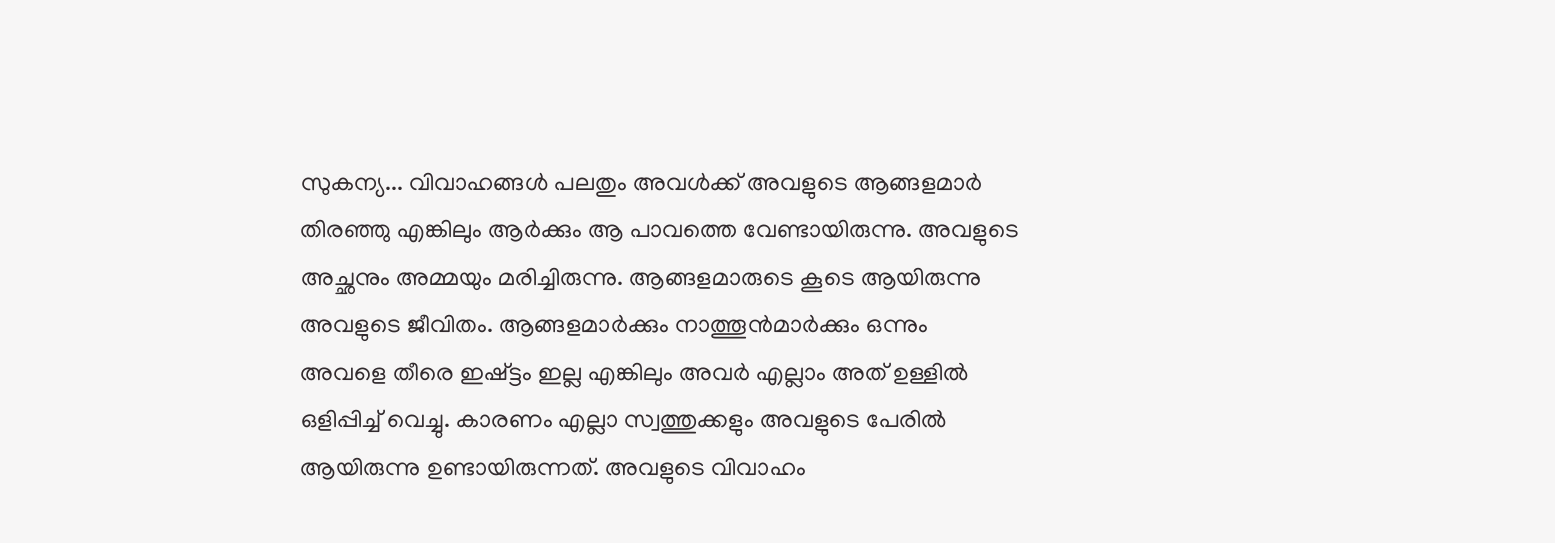സുകന്യ... വിവാഹങ്ങൾ പലതും അവൾക്ക് അവളുടെ ആങ്ങളമാർ തിരഞ്ഞു എങ്കിലും ആർക്കും ആ പാവത്തെ വേണ്ടായിരുന്നു. അവളുടെ അച്ഛനും അമ്മയും മരിച്ചിരുന്നു. ആങ്ങളമാരുടെ കൂടെ ആയിരുന്നു അവളുടെ ജീവിതം. ആങ്ങളമാർക്കും നാത്തൂൻമാർക്കും ഒന്നും അവളെ തീരെ ഇഷ്ട്ടം ഇല്ല എങ്കിലും അവർ എല്ലാം അത് ഉള്ളിൽ ഒളിപ്പിച്ച് വെച്ചു. കാരണം എല്ലാ സ്വത്തുക്കളും അവളുടെ പേരിൽ ആയിരുന്നു ഉണ്ടായിരുന്നത്. അവളുടെ വിവാഹം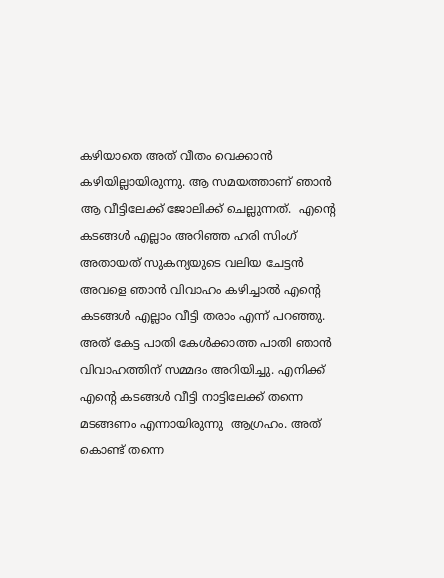കഴിയാതെ അത് വീതം വെക്കാൻ കഴിയില്ലായിരുന്നു. ആ സമയത്താണ് ഞാൻ ആ വീട്ടിലേക്ക് ജോലിക്ക് ചെല്ലുന്നത്.  എൻ്റെ കടങ്ങൾ എല്ലാം അറിഞ്ഞ ഹരി സിംഗ് അതായത് സുകന്യയുടെ വലിയ ചേട്ടൻ അവളെ ഞാൻ വിവാഹം കഴിച്ചാൽ എൻ്റെ കടങ്ങൾ എല്ലാം വീട്ടി തരാം എന്ന് പറഞ്ഞു. അത് കേട്ട പാതി കേൾക്കാത്ത പാതി ഞാൻ വിവാഹത്തിന് സമ്മദം അറിയിച്ചു. എനിക്ക് എൻ്റെ കടങ്ങൾ വീട്ടി നാട്ടിലേക്ക് തന്നെ മടങ്ങണം എന്നായിരുന്നു  ആഗ്രഹം. അത് കൊണ്ട് തന്നെ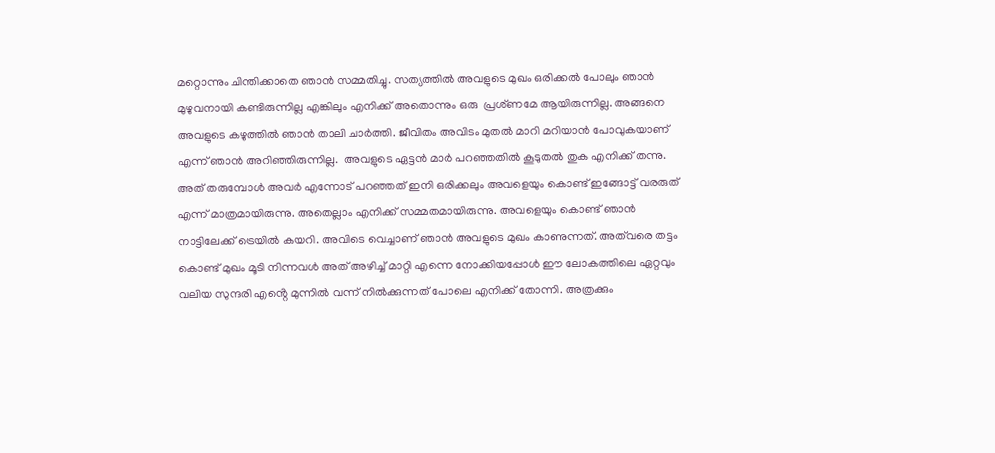മറ്റൊന്നും ചിന്തിക്കാതെ ഞാൻ സമ്മതിച്ചു. സത്യത്തിൽ അവളുടെ മുഖം ഒരിക്കൽ പോലും ഞാൻ മുഴുവനായി കണ്ടിരുന്നില്ല എങ്കിലും എനിക്ക് അതൊന്നും ഒരു  പ്രശ്ണമേ ആയിരുന്നില്ല. അങ്ങനെ അവളുടെ കഴുത്തിൽ ഞാൻ താലി ചാർത്തി. ജീവിതം അവിടം മുതൽ മാറി മറിയാൻ പോവുകയാണ് എന്ന് ഞാൻ അറിഞ്ഞിരുന്നില്ല.  അവളുടെ ഏട്ടൻ മാർ പറഞ്ഞതിൽ കൂടുതൽ തുക എനിക്ക് തന്നു. അത് തരുമ്പോൾ അവർ എന്നോട് പറഞ്ഞത് ഇനി ഒരിക്കലും അവളെയും കൊണ്ട് ഇങ്ങോട്ട് വരരുത് എന്ന് മാത്രമായിരുന്നു. അതെല്ലാം എനിക്ക് സമ്മതമായിരുന്നു. അവളെയും കൊണ്ട് ഞാൻ നാട്ടിലേക്ക് ട്രെയിൽ കയറി. അവിടെ വെച്ചാണ് ഞാൻ അവളുടെ മുഖം കാണുന്നത്. അത്‌വരെ തട്ടം കൊണ്ട് മുഖം മൂടി നിന്നവൾ അത് അഴിച്ച് മാറ്റി എന്നെ നോക്കിയപ്പോൾ ഈ ലോകത്തിലെ ഏറ്റവും വലിയ സുന്ദരി എൻ്റെ മുന്നിൽ വന്ന് നിൽക്കുന്നത് പോലെ എനിക്ക് തോന്നി. അത്രക്കും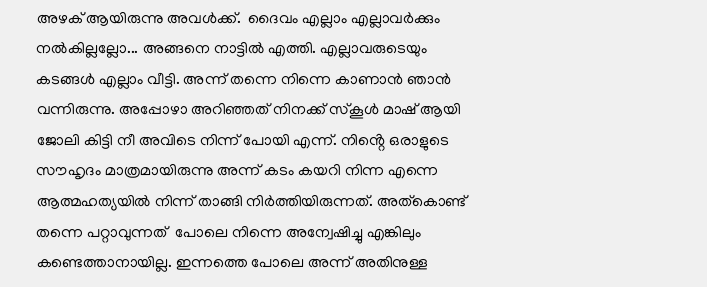അഴക് ആയിരുന്നു അവൾക്ക്.  ദൈവം എല്ലാം എല്ലാവർക്കും നൽകില്ലല്ലോ... അങ്ങനെ നാട്ടിൽ എത്തി. എല്ലാവരുടെയും കടങ്ങൾ എല്ലാം വീട്ടി. അന്ന് തന്നെ നിന്നെ കാണാൻ ഞാൻ വന്നിരുന്നു. അപ്പോഴാ അറിഞ്ഞത് നിനക്ക് സ്കൂൾ മാഷ് ആയി ജോലി കിട്ടി നീ അവിടെ നിന്ന് പോയി എന്ന്. നിൻ്റെ ഒരാളുടെ സൗഹൃദം മാത്രമായിരുന്നു അന്ന് കടം കയറി നിന്ന എന്നെ ആത്മഹത്യയിൽ നിന്ന് താങ്ങി നിർത്തിയിരുന്നത്. അത്കൊണ്ട് തന്നെ പറ്റാവുന്നത്  പോലെ നിന്നെ അന്വേഷിച്ചു എങ്കിലും കണ്ടെത്താനായില്ല. ഇന്നത്തെ പോലെ അന്ന് അതിനുള്ള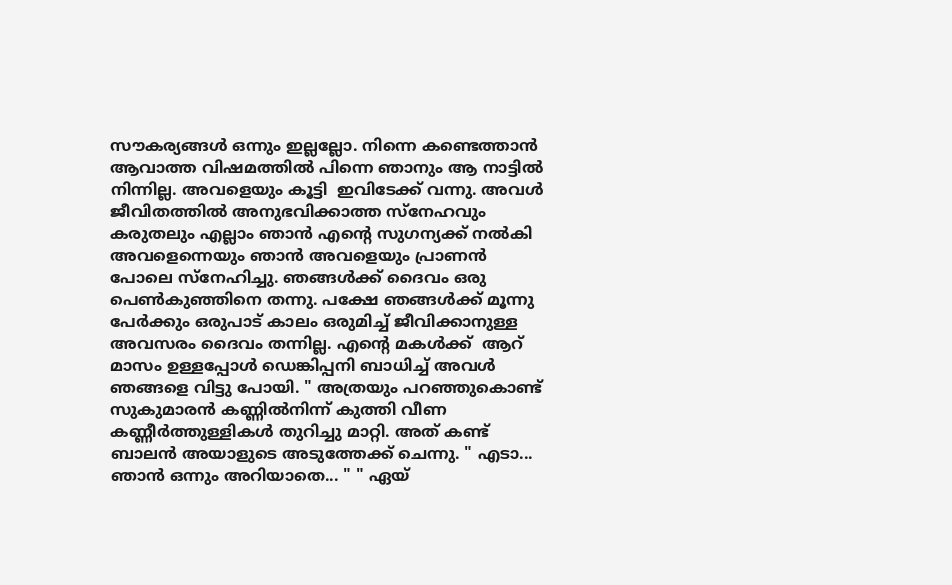സൗകര്യങ്ങൾ ഒന്നും ഇല്ലല്ലോ. നിന്നെ കണ്ടെത്താൻ ആവാത്ത വിഷമത്തിൽ പിന്നെ ഞാനും ആ നാട്ടിൽ നിന്നില്ല. അവളെയും കൂട്ടി  ഇവിടേക്ക് വന്നു. അവൾ ജീവിതത്തിൽ അനുഭവിക്കാത്ത സ്നേഹവും കരുതലും എല്ലാം ഞാൻ എന്റെ സുഗന്യക്ക് നൽകി അവളെന്നെയും ഞാൻ അവളെയും പ്രാണൻ പോലെ സ്നേഹിച്ചു. ഞങ്ങൾക്ക് ദൈവം ഒരു പെൺകുഞ്ഞിനെ തന്നു. പക്ഷേ ഞങ്ങൾക്ക് മൂന്നു പേർക്കും ഒരുപാട് കാലം ഒരുമിച്ച് ജീവിക്കാനുള്ള അവസരം ദൈവം തന്നില്ല. എൻ്റെ മകൾക്ക്  ആറ് മാസം ഉള്ളപ്പോൾ ഡെങ്കിപ്പനി ബാധിച്ച് അവൾ ഞങ്ങളെ വിട്ടു പോയി. " അത്രയും പറഞ്ഞുകൊണ്ട്  സുകുമാരൻ കണ്ണിൽനിന്ന് കുത്തി വീണ കണ്ണീർത്തുള്ളികൾ തുറിച്ചു മാറ്റി. അത് കണ്ട് ബാലൻ അയാളുടെ അടുത്തേക്ക് ചെന്നു. " എടാ... ഞാൻ ഒന്നും അറിയാതെ... " " ഏയ്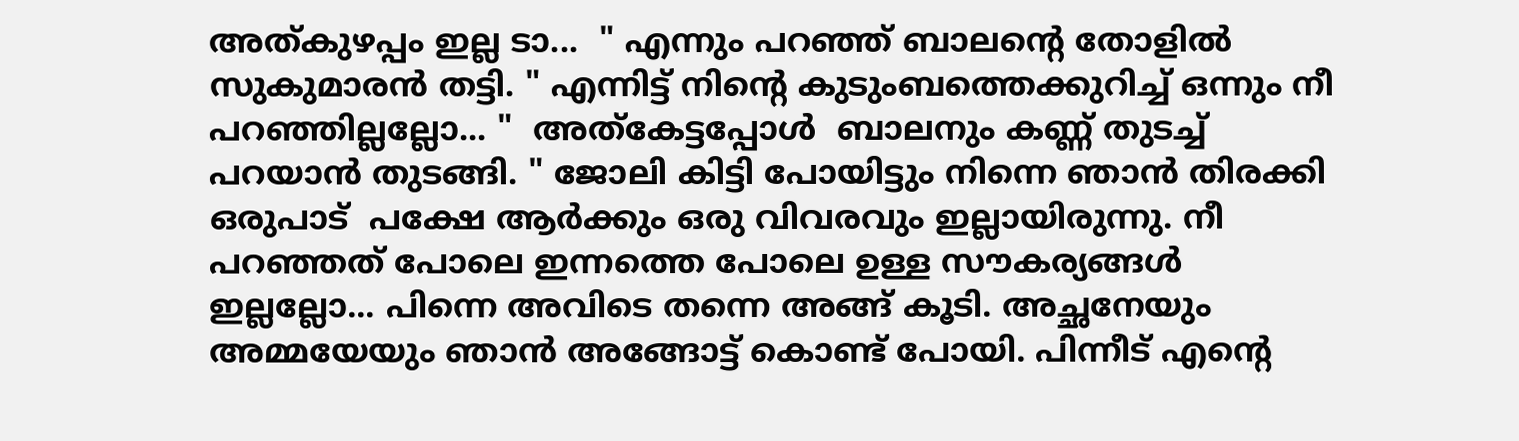അത്കുഴപ്പം ഇല്ല ടാ...  " എന്നും പറഞ്ഞ് ബാലൻ്റെ തോളിൽ സുകുമാരൻ തട്ടി. " എന്നിട്ട് നിൻ്റെ കുടുംബത്തെക്കുറിച്ച് ഒന്നും നീ പറഞ്ഞില്ലല്ലോ... "  അത്കേട്ടപ്പോൾ  ബാലനും കണ്ണ് തുടച്ച് പറയാൻ തുടങ്ങി. " ജോലി കിട്ടി പോയിട്ടും നിന്നെ ഞാൻ തിരക്കി ഒരുപാട്  പക്ഷേ ആർക്കും ഒരു വിവരവും ഇല്ലായിരുന്നു. നീ പറഞ്ഞത് പോലെ ഇന്നത്തെ പോലെ ഉള്ള സൗകര്യങ്ങൾ ഇല്ലല്ലോ... പിന്നെ അവിടെ തന്നെ അങ്ങ് കൂടി. അച്ഛനേയും അമ്മയേയും ഞാൻ അങ്ങോട്ട് കൊണ്ട് പോയി. പിന്നീട് എൻ്റെ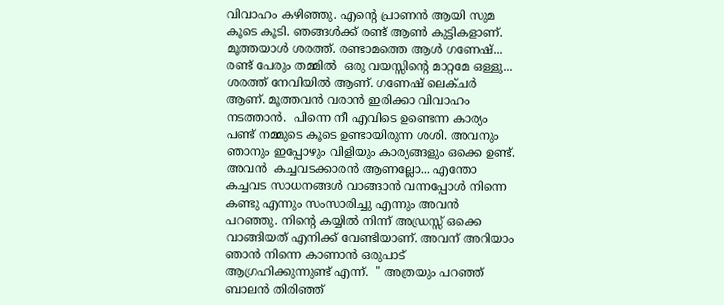വിവാഹം കഴിഞ്ഞു. എൻ്റെ പ്രാണൻ ആയി സുമ  കൂടെ കൂടി. ഞങ്ങൾക്ക് രണ്ട് ആൺ കുട്ടികളാണ്. മൂത്തയാൾ ശരത്ത്. രണ്ടാമത്തെ ആൾ ഗണേഷ്... രണ്ട് പേരും തമ്മിൽ  ഒരു വയസ്സിൻ്റെ മാറ്റമേ ഒള്ളു... ശരത്ത് നേവിയിൽ ആണ്. ഗണേഷ് ലെക്ചർ ആണ്. മൂത്തവൻ വരാൻ ഇരിക്കാ വിവാഹം നടത്താൻ.  പിന്നെ നീ എവിടെ ഉണ്ടെന്ന കാര്യം പണ്ട് നമ്മുടെ കൂടെ ഉണ്ടായിരുന്ന ശശി. അവനും ഞാനും ഇപ്പോഴും വിളിയും കാര്യങ്ങളും ഒക്കെ ഉണ്ട്. അവൻ  കച്ചവടക്കാരൻ ആണല്ലോ... എന്തോ കച്ചവട സാധനങ്ങൾ വാങ്ങാൻ വന്നപ്പോൾ നിന്നെ കണ്ടു എന്നും സംസാരിച്ചു എന്നും അവൻ പറഞ്ഞു. നിൻ്റെ കയ്യിൽ നിന്ന് അഡ്രസ്സ് ഒക്കെ വാങ്ങിയത് എനിക്ക് വേണ്ടിയാണ്. അവന് അറിയാം ഞാൻ നിന്നെ കാണാൻ ഒരുപാട് ആഗ്രഹിക്കുന്നുണ്ട് എന്ന്.  " അത്രയും പറഞ്ഞ് ബാലൻ തിരിഞ്ഞ്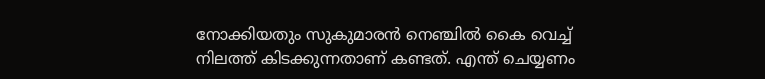നോക്കിയതും സുകുമാരൻ നെഞ്ചിൽ കൈ വെച്ച്  നിലത്ത് കിടക്കുന്നതാണ് കണ്ടത്. എന്ത് ചെയ്യണം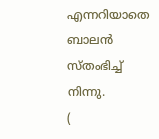എന്നറിയാതെ ബാലൻ സ്തംഭിച്ച് നിന്നു.
(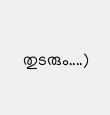തുടരും....)